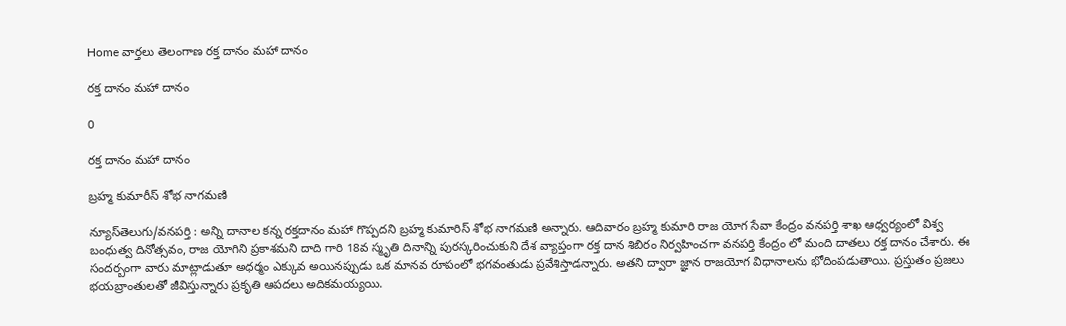Home వార్తలు తెలంగాణ రక్త దానం మహా దానం

రక్త దానం మహా దానం

0

రక్త దానం మహా దానం

బ్రహ్మ కుమారీస్ శోభ నాగమణి

న్యూస్‌తెలుగు/వనపర్తి : అన్ని దానాల కన్న రక్తదానం మహా గొప్పదని బ్రహ్మ కుమారిస్ శోభ నాగమణి అన్నారు. ఆదివారం బ్రహ్మ కుమారి రాజ యోగ సేవా కేంద్రం వనపర్తి శాఖ ఆధ్వర్యంలో విశ్వ బంధుత్వ దినోత్సవం, రాజ యోగిని ప్రకాశమని దాది గారి 18వ స్మృతి దినాన్ని పురస్కరించుకుని దేశ వ్యాప్తంగా రక్త దాన శిబిరం నిర్వహించగా వనపర్తి కేంద్రం లో మంది దాతలు రక్త దానం చేశారు. ఈ సందర్బంగా వారు మాట్లాడుతూ అధర్మం ఎక్కువ అయినప్పుడు ఒక మానవ రూపంలో భగవంతుడు ప్రవేశిస్తాడన్నారు. అతని ద్వారా జ్ఞాన రాజయోగ విధానాలను భోదింపడుతాయి. ప్రస్తుతం ప్రజలు భయబ్రాంతులతో జీవిస్తున్నారు ప్రకృతి ఆపదలు అదికమయ్యయి.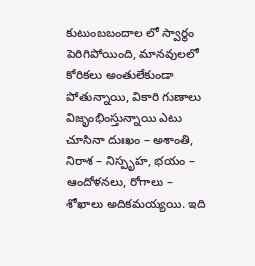కుటుంబబందాల లో స్వార్థం పెరిగిపోయింది, మానవులలో కోరికలు అంతులేకుండా పోతున్నాయి, వికారి గుణాలు విజృంభింస్తున్నాయి ఎటు చూసినా దుఃఖం – అశాంతి, నిరాశ – నిస్పృహ, భయం – ఆందోళనలు, రోగాలు – శోఖాలు అదికమయ్యయి. ఇది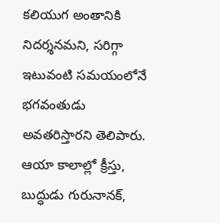కలియుగ అంతానికి నిదర్శనమని, సరిగ్గా ఇటువంటి సమయంలోనే భగవంతుడు అవతరిస్తారని తెలిపారు. ఆయా కాలాల్లో క్రీస్తు, బుద్ధుడు గురునానక్,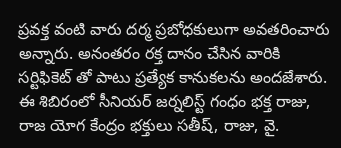ప్రవక్త వంటి వారు దర్మ ప్రబోధకులుగా అవతరించారు అన్నారు. అనంతరం రక్త దానం చేసిన వారికి సర్టిఫికెట్ తో పాటు ప్రత్యేక కానుకలను అందజేశారు. ఈ శిబిరంలో సీనియర్ జర్నలిస్ట్ గంధం భక్త రాజు, రాజ యోగ కేంద్రం భక్తులు సతీష్, రాజు, వై.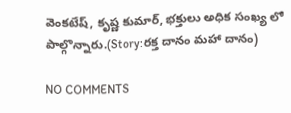వెంకటేష్, కృష్ణ కుమార్, భక్తులు అధిక సంఖ్య లో పాల్గొన్నారు.(Story:రక్త దానం మహా దానం)

NO COMMENTS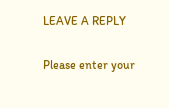LEAVE A REPLY

Please enter your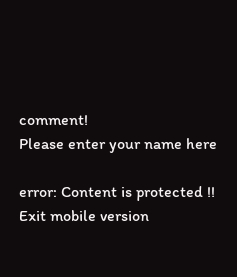comment!
Please enter your name here

error: Content is protected !!
Exit mobile version